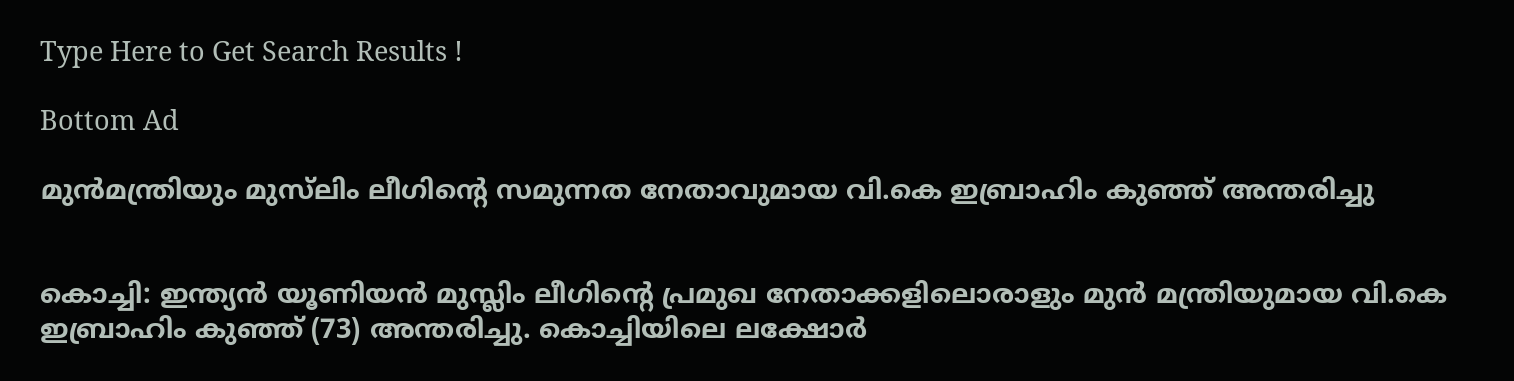Type Here to Get Search Results !

Bottom Ad

മുന്‍മന്ത്രിയും മുസ്‌ലിം ലീഗിന്റെ സമുന്നത നേതാവുമായ വി.കെ ഇബ്രാഹിം കുഞ്ഞ് അന്തരിച്ചു


കൊച്ചി: ഇന്ത്യന്‍ യൂണിയന്‍ മുസ്ലിം ലീഗിന്റെ പ്രമുഖ നേതാക്കളിലൊരാളും മുന്‍ മന്ത്രിയുമായ വി.കെ ഇബ്രാഹിം കുഞ്ഞ് (73) അന്തരിച്ചു. കൊച്ചിയിലെ ലക്ഷോര്‍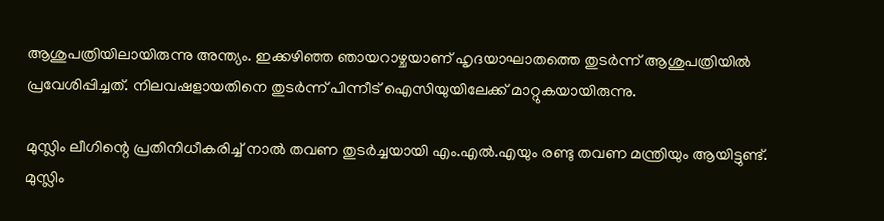ആശുപത്രിയിലായിരുന്നു അന്ത്യം. ഇക്കഴിഞ്ഞ ഞായറാഴ്ചയാണ് ഹൃദയാഘാതത്തെ തുടര്‍ന്ന് ആശുപത്രിയില്‍ പ്രവേശിപ്പിച്ചത്. നിലവഷളായതിനെ തുടര്‍ന്ന് പിന്നീട് ഐസിയുയിലേക്ക് മാറ്റുകയായിരുന്നു.

മുസ്ലിം ലീഗിന്റെ പ്രതിനിധീകരിച്ച് നാല്‍ തവണ തുടര്‍ച്ചയായി എം.എല്‍.എയും രണ്ടു തവണ മന്ത്രിയും ആയിട്ടുണ്ട്. മുസ്ലിം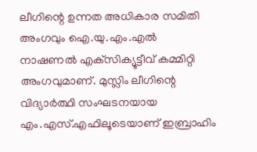ലീഗിന്റെ ഉന്നത അധികാര സമിതി അംഗവും ഐ.യു.എം.എല്‍ നാഷണല്‍ എക്‌സിക്യൂട്ടീവ് കമ്മിറ്റി അംഗവുമാണ്. മുസ്ലിം ലീഗിന്റെ വിദ്യാര്‍ത്ഥി സംഘടനയായ എം.എസ്.എഫിലൂടെയാണ് ഇബ്രാഹിം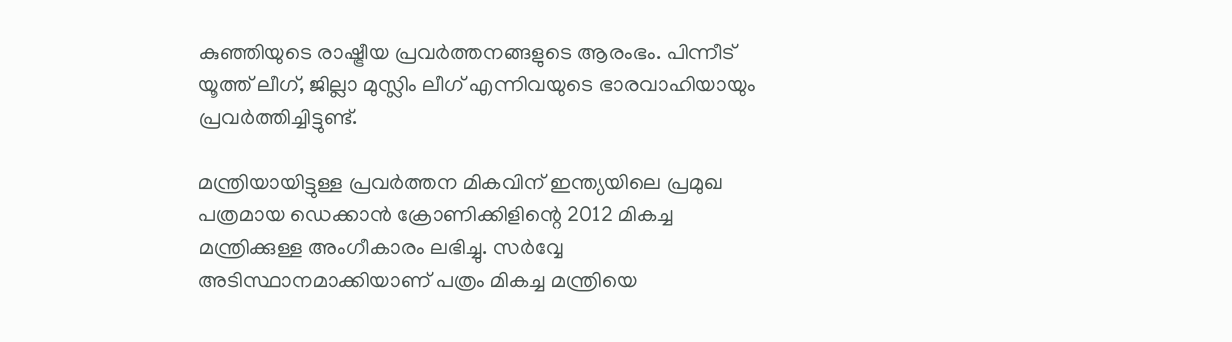കുഞ്ഞിയുടെ രാഷ്ട്രീയ പ്രവര്‍ത്തനങ്ങളുടെ ആരംഭം. പിന്നീട് യൂത്ത് ലീഗ്, ജില്ലാ മുസ്ലിം ലീഗ് എന്നിവയുടെ ഭാരവാഹിയായും പ്രവര്‍ത്തിച്ചിട്ടുണ്ട്.

മന്ത്രിയായിട്ടുള്ള പ്രവര്‍ത്തന മികവിന് ഇന്ത്യയിലെ പ്രമുഖ പത്രമായ ഡെക്കാന്‍ ക്രോണിക്കിളിന്റെ 2012 മികച്ച മന്ത്രിക്കുള്ള അംഗീകാരം ലഭിച്ചു. സര്‍വ്വേ അടിസ്ഥാനമാക്കിയാണ് പത്രം മികച്ച മന്ത്രിയെ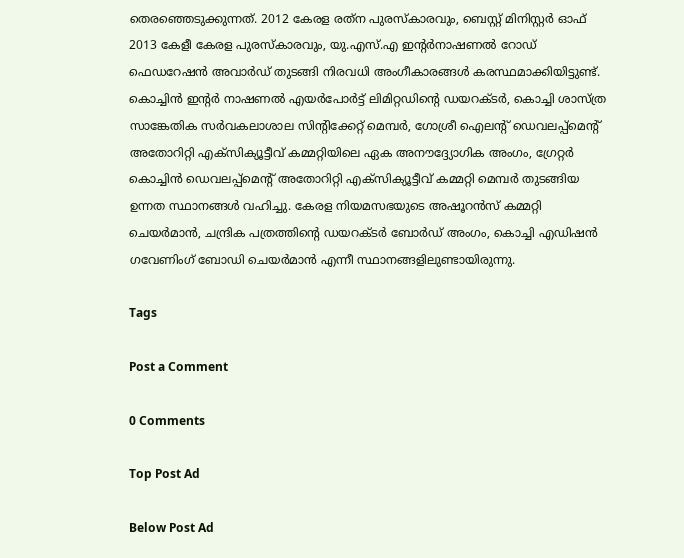തെരഞ്ഞെടുക്കുന്നത്. 2012 കേരള രത്‌ന പുരസ്‌കാരവും, ബെസ്റ്റ് മിനിസ്റ്റര്‍ ഓഫ് 2013 കേളീ കേരള പുരസ്‌കാരവും, യു.എസ്.എ ഇന്റര്‍നാഷണല്‍ റോഡ് ഫെഡറേഷന്‍ അവാര്‍ഡ് തുടങ്ങി നിരവധി അംഗീകാരങ്ങള്‍ കരസ്ഥമാക്കിയിട്ടുണ്ട്. കൊച്ചിന്‍ ഇന്റര്‍ നാഷണല്‍ എയര്‍പോര്‍ട്ട് ലിമിറ്റഡിന്റെ ഡയറക്ടര്‍, കൊച്ചി ശാസ്ത്ര സാങ്കേതിക സര്‍വകലാശാല സിന്റിക്കേറ്റ് മെമ്പര്‍, ഗോശ്രീ ഐലന്റ് ഡെവലപ്പ്‌മെന്റ് അതോറിറ്റി എക്‌സിക്യൂട്ടീവ് കമ്മറ്റിയിലെ ഏക അനൗദ്ദ്യോഗിക അംഗം, ഗ്രേറ്റര്‍ കൊച്ചിന്‍ ഡെവലപ്പ്‌മെന്റ് അതോറിറ്റി എക്‌സിക്യൂട്ടീവ് കമ്മറ്റി മെമ്പര്‍ തുടങ്ങിയ ഉന്നത സ്ഥാനങ്ങള്‍ വഹിച്ചു. കേരള നിയമസഭയുടെ അഷൂറന്‍സ് കമ്മറ്റി ചെയര്‍മാന്‍, ചന്ദ്രിക പത്രത്തിന്റെ ഡയറക്ടര്‍ ബോര്‍ഡ് അംഗം, കൊച്ചി എഡിഷന്‍ ഗവേണിംഗ് ബോഡി ചെയര്‍മാന്‍ എന്നീ സ്ഥാനങ്ങളിലുണ്ടായിരുന്നു.

Tags

Post a Comment

0 Comments

Top Post Ad

Below Post Ad